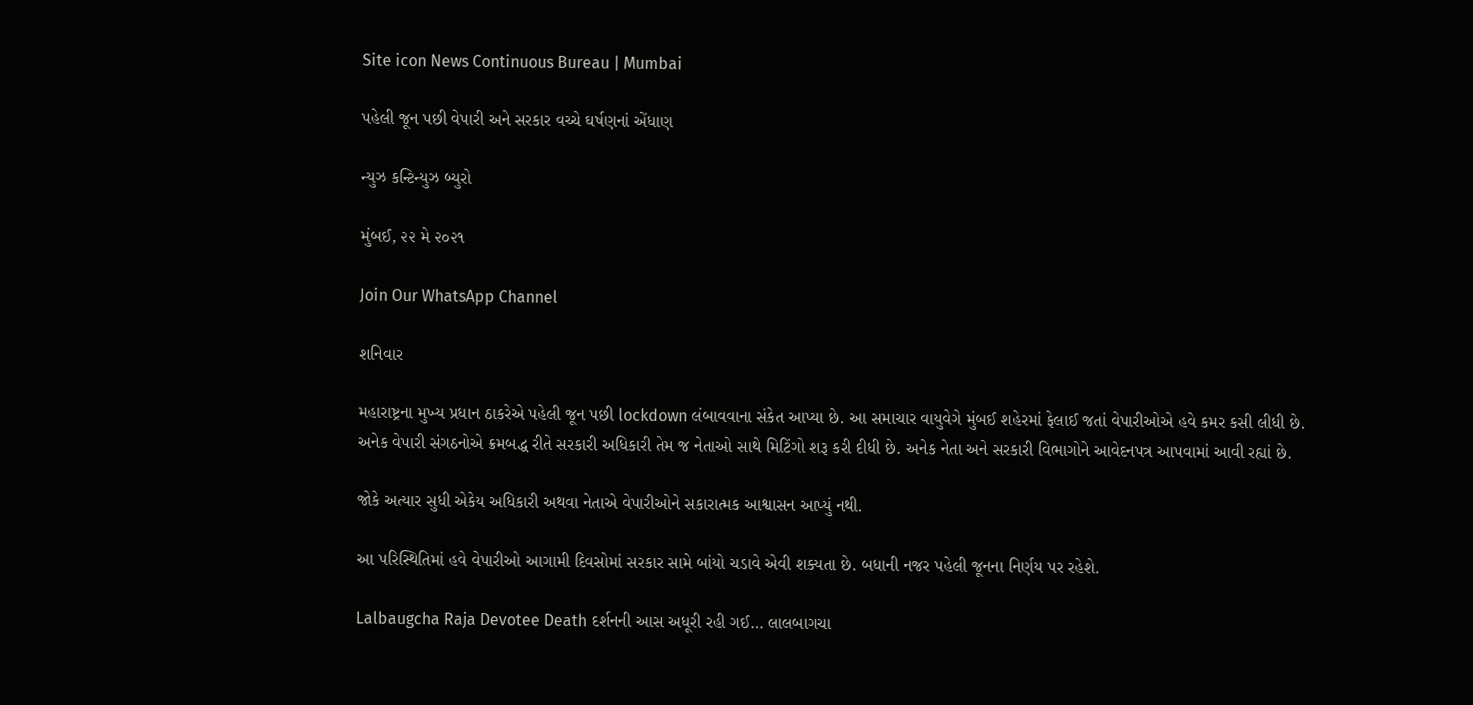Site icon News Continuous Bureau | Mumbai

પહેલી જૂન પછી વેપારી અને સરકાર વચ્ચે ઘર્ષણનાં એંધાણ

ન્યુઝ કન્ટિન્યુઝ બ્યુરો

મુંબઈ, ૨૨ મે ૨૦૨૧

Join Our WhatsApp Channel

શનિવાર

મહારાષ્ટ્રના મુખ્ય પ્રધાન ઠાકરેએ પહેલી જૂન પછી lockdown લંબાવવાના સંકેત આપ્યા છે. આ સમાચાર વાયુવેગે મુંબઈ શહેરમાં ફેલાઈ જતાં વેપારીઓએ હવે કમર કસી લીધી છે. અનેક વેપારી સંગઠનોએ ક્રમબદ્ધ રીતે સરકારી અધિકારી તેમ જ નેતાઓ સાથે મિટિંગો શરૂ કરી દીધી છે. અનેક નેતા અને સરકારી વિભાગોને આવેદનપત્ર આપવામાં આવી રહ્યાં છે.

જોકે અત્યાર સુધી એકેય અધિકારી અથવા નેતાએ વેપારીઓને સકારાત્મક આશ્વાસન આપ્યું નથી.

આ પરિસ્થિતિમાં હવે વેપારીઓ આગામી દિવસોમાં સરકાર સામે બાંયો ચડાવે એવી શક્યતા છે. બધાની નજર પહેલી જૂનના નિર્ણય પર રહેશે.

Lalbaugcha Raja Devotee Death દર્શનની આસ અધૂરી રહી ગઈ… લાલબાગચા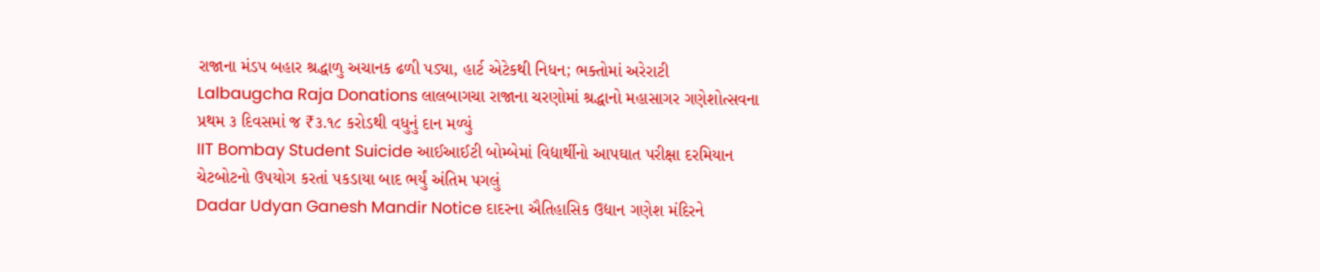રાજાના મંડપ બહાર શ્રદ્ધાળુ અચાનક ઢળી પડ્યા, હાર્ટ એટેકથી નિધન; ભક્તોમાં અરેરાટી
Lalbaugcha Raja Donations લાલબાગચા રાજાના ચરણોમાં શ્રદ્ધાનો મહાસાગર ગણેશોત્સવના પ્રથમ ૩ દિવસમાં જ ₹૩.૧૮ કરોડથી વધુનું દાન મળ્યું
IIT Bombay Student Suicide આઈઆઈટી બોમ્બેમાં વિદ્યાર્થીનો આપઘાત પરીક્ષા દરમિયાન ચેટબોટનો ઉપયોગ કરતાં પકડાયા બાદ ભર્યું અંતિમ પગલું
Dadar Udyan Ganesh Mandir Notice દાદરના ઐતિહાસિક ઉદ્યાન ગણેશ મંદિરને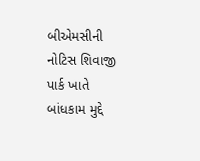બીએમસીની નોટિસ શિવાજી પાર્ક ખાતે બાંધકામ મુદ્દે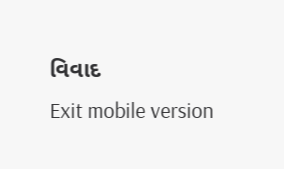વિવાદ
Exit mobile version